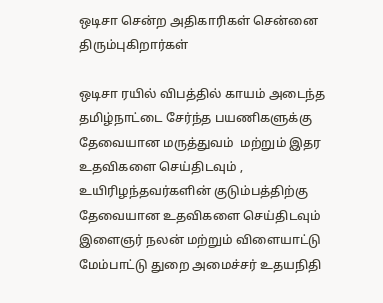ஒடிசா சென்ற அதிகாரிகள் சென்னை திரும்புகிறார்கள்

ஒடிசா ரயில் விபத்தில் காயம் அடைந்த தமிழ்நாட்டை சேர்ந்த பயணிகளுக்கு தேவையான மருத்துவம்  மற்றும் இதர உதவிகளை செய்திடவும் , உயிரிழந்தவர்களின் குடும்பத்திற்கு தேவையான உதவிகளை செய்திடவும் இளைஞர் நலன் மற்றும் விளையாட்டு மேம்பாட்டு துறை அமைச்சர் உதயநிதி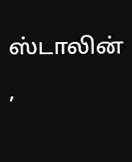ஸ்டாலின் ,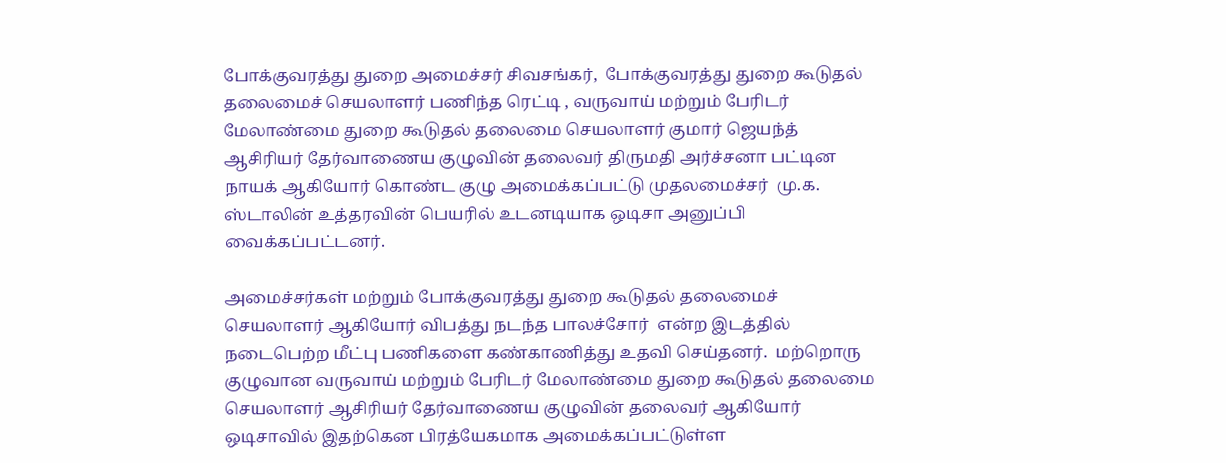போக்குவரத்து துறை அமைச்சர் சிவசங்கர்,  போக்குவரத்து துறை கூடுதல் தலைமைச் செயலாளர் பணிந்த ரெட்டி , வருவாய் மற்றும் பேரிடர் மேலாண்மை துறை கூடுதல் தலைமை செயலாளர் குமார் ஜெயந்த் ஆசிரியர் தேர்வாணைய குழுவின் தலைவர் திருமதி அர்ச்சனா பட்டின நாயக் ஆகியோர் கொண்ட குழு அமைக்கப்பட்டு முதலமைச்சர்  மு.க. ஸ்டாலின் உத்தரவின் பெயரில் உடனடியாக ஒடிசா அனுப்பி வைக்கப்பட்டனர்.

அமைச்சர்கள் மற்றும் போக்குவரத்து துறை கூடுதல் தலைமைச் செயலாளர் ஆகியோர் விபத்து நடந்த பாலச்சோர்  என்ற இடத்தில் நடைபெற்ற மீட்பு பணிகளை கண்காணித்து உதவி செய்தனர்.  மற்றொரு குழுவான வருவாய் மற்றும் பேரிடர் மேலாண்மை துறை கூடுதல் தலைமை செயலாளர் ஆசிரியர் தேர்வாணைய குழுவின் தலைவர் ஆகியோர் ஒடிசாவில் இதற்கென பிரத்யேகமாக அமைக்கப்பட்டுள்ள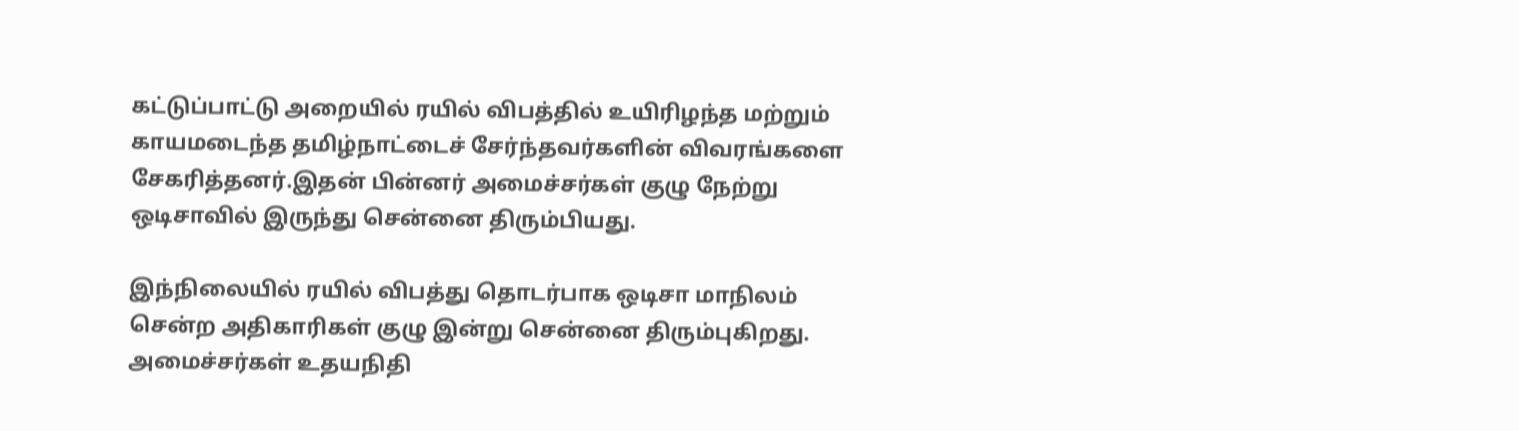கட்டுப்பாட்டு அறையில் ரயில் விபத்தில் உயிரிழந்த மற்றும் காயமடைந்த தமிழ்நாட்டைச் சேர்ந்தவர்களின் விவரங்களை சேகரித்தனர்.இதன் பின்னர் அமைச்சர்கள் குழு நேற்று ஒடிசாவில் இருந்து சென்னை திரும்பியது.

இந்நிலையில் ரயில் விபத்து தொடர்பாக ஒடிசா மாநிலம் சென்ற அதிகாரிகள் குழு இன்று சென்னை திரும்புகிறது. அமைச்சர்கள் உதயநிதி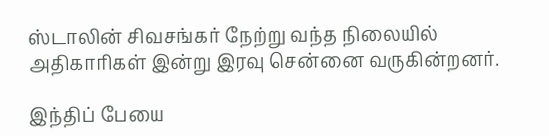ஸ்டாலின் சிவசங்கர் நேற்று வந்த நிலையில் அதிகாரிகள் இன்று இரவு சென்னை வருகின்றனர்.

இந்திப் பேயை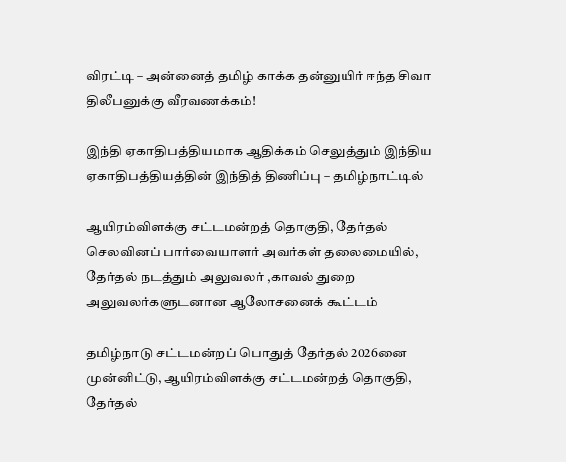விரட்டி – அன்னைத் தமிழ் காக்க தன்னுயிர் ஈந்த சிவா திலீபனுக்கு வீரவணக்கம்!

இந்தி ஏகாதிபத்தியமாக ஆதிக்கம் செலுத்தும் இந்திய ஏகாதிபத்தியத்தின் இந்தித் திணிப்பு – தமிழ்நாட்டில்

ஆயிரம்விளக்கு சட்டமன்றத் தொகுதி, தேர்தல் செலவினப் பார்வையாளர் அவர்கள் தலைமையில், தேர்தல் நடத்தும் அலுவலர் ,காவல் துறை அலுவலர்களுடனான ஆலோசனைக் கூட்டம்

தமிழ்நாடு சட்டமன்றப் பொதுத் தேர்தல் 2026னை முன்னிட்டு, ஆயிரம்விளக்கு சட்டமன்றத் தொகுதி, தேர்தல்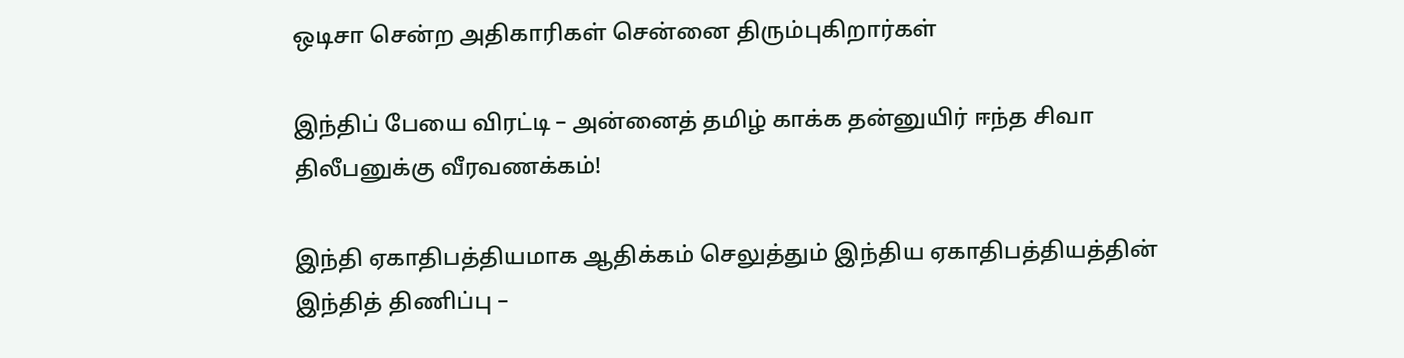ஒடிசா சென்ற அதிகாரிகள் சென்னை திரும்புகிறார்கள்

இந்திப் பேயை விரட்டி – அன்னைத் தமிழ் காக்க தன்னுயிர் ஈந்த சிவா திலீபனுக்கு வீரவணக்கம்!

இந்தி ஏகாதிபத்தியமாக ஆதிக்கம் செலுத்தும் இந்திய ஏகாதிபத்தியத்தின் இந்தித் திணிப்பு –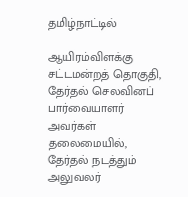தமிழ்நாட்டில்

ஆயிரம்விளக்கு சட்டமன்றத் தொகுதி, தேர்தல் செலவினப் பார்வையாளர் அவர்கள் தலைமையில், தேர்தல் நடத்தும் அலுவலர்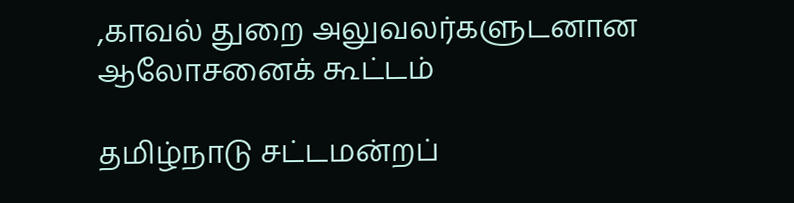,காவல் துறை அலுவலர்களுடனான ஆலோசனைக் கூட்டம்

தமிழ்நாடு சட்டமன்றப்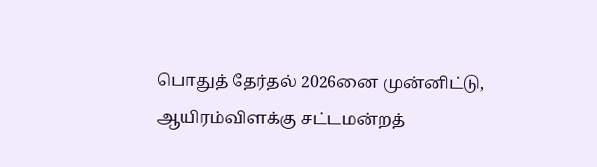பொதுத் தேர்தல் 2026னை முன்னிட்டு, ஆயிரம்விளக்கு சட்டமன்றத்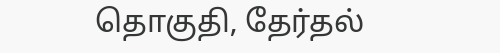தொகுதி, தேர்தல்